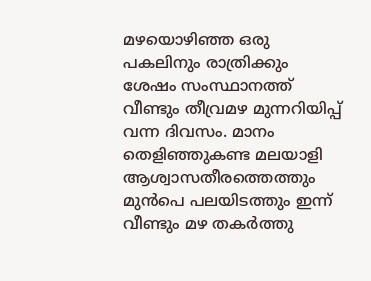മഴയൊഴിഞ്ഞ ഒരു പകലിനും രാത്രിക്കും ശേഷം സംസ്ഥാനത്ത് വീണ്ടും തീവ്രമഴ മുന്നറിയിപ്പ് വന്ന ദിവസം. മാനം തെളിഞ്ഞുകണ്ട മലയാളി ആശ്വാസതീരത്തെത്തും മുന്‍പെ പലയിടത്തും ഇന്ന് വീണ്ടും മഴ തകര്‍ത്തു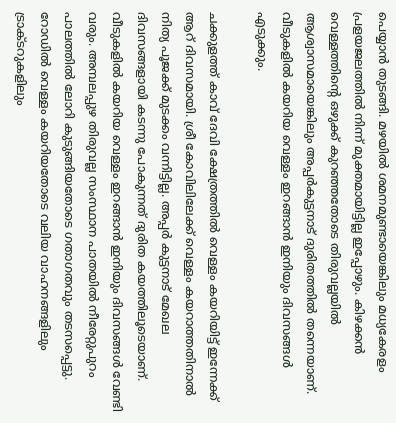പെയ്യാന്‍ തുടങ്ങി. മഴയില്‍ ശമനമുണ്ടായെങ്കിലും മധ്യകേരളം പ്രളയജലത്തില്‍ നിന്ന് മുക്തമായിട്ടില്ല ഇപ്പോഴും. കിഴക്കൻ വെള്ളത്തിന്റെ ഒഴുക്ക് കുറഞ്ഞതോടെ തിരുവല്ലയിൽ ആശ്വാസമായെങ്കിലും അപ്പർകുട്ടനാട് ദുരിതത്തിൽ തന്നെയാണ്. വീടുകളിൽ കയറിയ വെള്ളം ഇറങ്ങാൻ ഇനിയും ദിവസങ്ങൾ എടുക്കും.

ചക്കുളത്ത് കാവ് ദേവി ക്ഷേത്രത്തിൽ വെള്ളം കയറിയിട്ട് ഇന്നേക്ക് ആറ് ദിവസമായി. ശ്രീ കോവിലിലേക്ക് വെള്ളം കയറാത്തതിനാൽ നിത്യ പൂജക്ക് മുടക്കം വന്നിട്ടില്ല. അപ്പർ കുട്ടനാട് മേഖല ദിവസങ്ങളായി കടന്നു പോകുന്നത് ദുരിത കയത്തിലൂടെയാണ്. വീടുകളിൽ കയറിയ വെള്ളം ഇറങ്ങാൻ ഇനിയും ദിവസങ്ങൾ വേണ്ടി വരും. അമ്പലപ്പുഴ തിരുവല്ല സംസ്ഥാന പാതയിൽ നീരേറ്റുപുറം പാലത്തിൽ ലോറി കുടുങ്ങിയതോടെ ഗതാഗതവും തടസപ്പെട്ടു. റോഡിൽ വെള്ളം കയറിയതോടെ വലിയ വാഹനങ്ങളിലും ട്രാക്ടറുകളിലും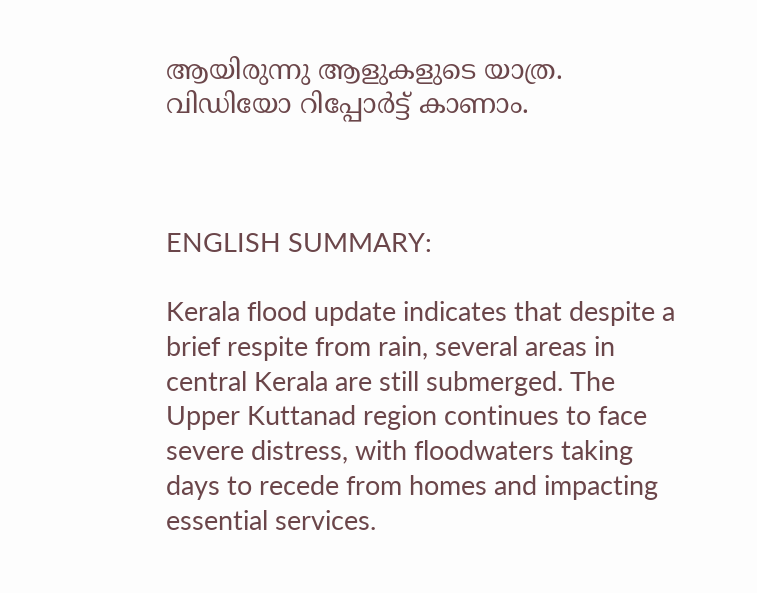ആയിരുന്നു ആളുകളുടെ യാത്ര. വിഡിയോ റിപ്പോര്‍ട്ട് കാണാം.



ENGLISH SUMMARY:

Kerala flood update indicates that despite a brief respite from rain, several areas in central Kerala are still submerged. The Upper Kuttanad region continues to face severe distress, with floodwaters taking days to recede from homes and impacting essential services.